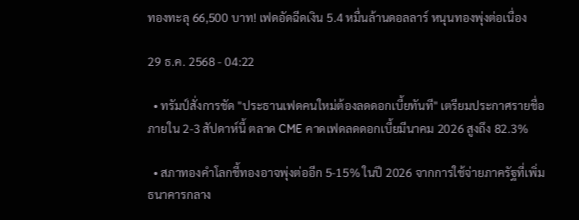ทองทะลุ 66,500 บาท! เฟดอัดฉีดเงิน 5.4 หมื่นล้านดอลลาร์ หนุนทองพุ่งต่อเนื่อง

29 ธ.ค. 2568 - 04:22

  • ทรัมป์สั่งการชัด "ประธานเฟดคนใหม่ต้องลดดอกเบี้ยทันที" เตรียมประกาศรายชื่อภายใน 2-3 สัปดาห์นี้ ตลาด CME คาดเฟดลดดอกเบี้ยมีนาคม 2026 สูงถึง 82.3%

  • สภาทองคำโลกชี้ทองอาจพุ่งต่ออีก 5-15% ในปี 2026 จากการใช้จ่ายภาครัฐที่เพิ่ม ธนาคารกลาง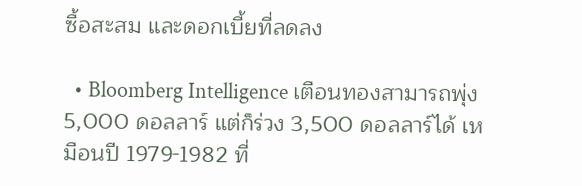ซื้อสะสม และดอกเบี้ยที่ลดลง

  • Bloomberg Intelligence เตือนทองสามารถพุ่ง 5,000 ดอลลาร์ แต่ก็ร่วง 3,500 ดอลลาร์ได้ เหมือนปี 1979-1982 ที่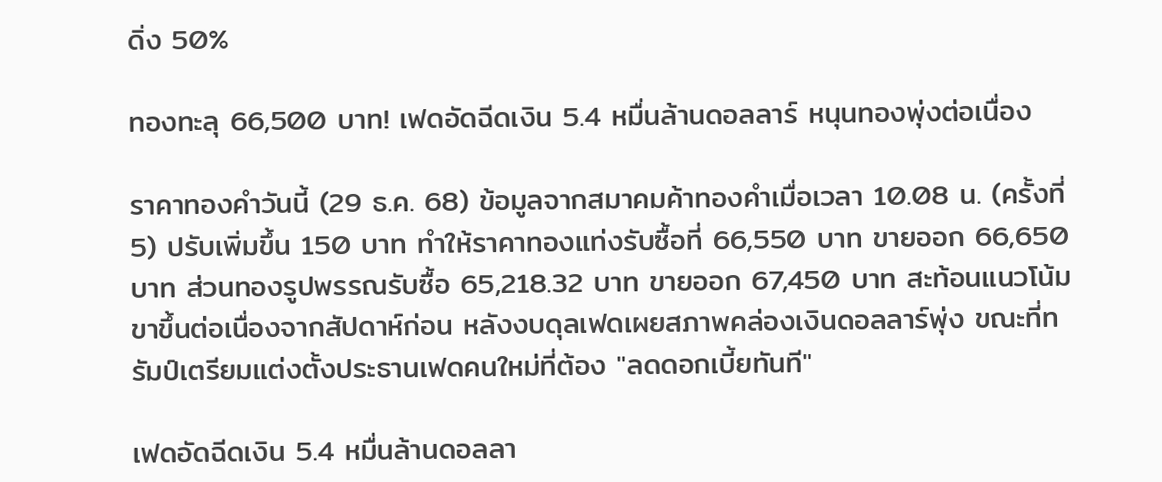ดิ่ง 50%

ทองทะลุ 66,500 บาท! เฟดอัดฉีดเงิน 5.4 หมื่นล้านดอลลาร์ หนุนทองพุ่งต่อเนื่อง

ราคาทองคำวันนี้ (29 ธ.ค. 68) ข้อมูลจากสมาคมค้าทองคำเมื่อเวลา 10.08 น. (ครั้งที่ 5) ปรับเพิ่มขึ้น 150 บาท ทำให้ราคาทองแท่งรับซื้อที่ 66,550 บาท ขายออก 66,650 บาท ส่วนทองรูปพรรณรับซื้อ 65,218.32 บาท ขายออก 67,450 บาท สะท้อนแนวโน้มขาขึ้นต่อเนื่องจากสัปดาห์ก่อน หลังงบดุลเฟดเผยสภาพคล่องเงินดอลลาร์พุ่ง ขณะที่ทรัมป์เตรียมแต่งตั้งประธานเฟดคนใหม่ที่ต้อง "ลดดอกเบี้ยทันที"

เฟดอัดฉีดเงิน 5.4 หมื่นล้านดอลลา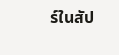ร์ในสัป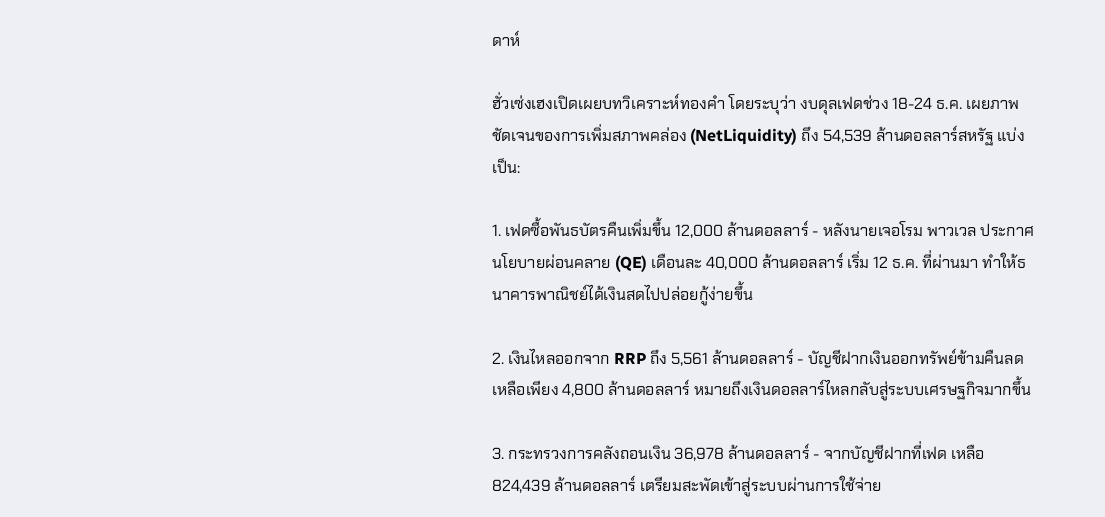ดาห์

ฮั่วเซ่งเฮงเปิดเผยบทวิเคราะห์ทองคำ โดยระบุว่า งบดุลเฟดช่วง 18-24 ธ.ค. เผยภาพชัดเจนของการเพิ่มสภาพคล่อง (NetLiquidity) ถึง 54,539 ล้านดอลลาร์สหรัฐ แบ่งเป็น:

1. เฟดซื้อพันธบัตรคืนเพิ่มขึ้น 12,000 ล้านดอลลาร์ - หลังนายเจอโรม พาวเวล ประกาศนโยบายผ่อนคลาย (QE) เดือนละ 40,000 ล้านดอลลาร์ เริ่ม 12 ธ.ค. ที่ผ่านมา ทำให้ธนาคารพาณิชย์ได้เงินสดไปปล่อยกู้ง่ายขึ้น

2. เงินไหลออกจาก RRP ถึง 5,561 ล้านดอลลาร์ - บัญชีฝากเงินออกทรัพย์ข้ามคืนลดเหลือเพียง 4,800 ล้านดอลลาร์ หมายถึงเงินดอลลาร์ไหลกลับสู่ระบบเศรษฐกิจมากขึ้น

3. กระทรวงการคลังถอนเงิน 36,978 ล้านดอลลาร์ - จากบัญชีฝากที่เฟด เหลือ 824,439 ล้านดอลลาร์ เตรียมสะพัดเข้าสู่ระบบผ่านการใช้จ่าย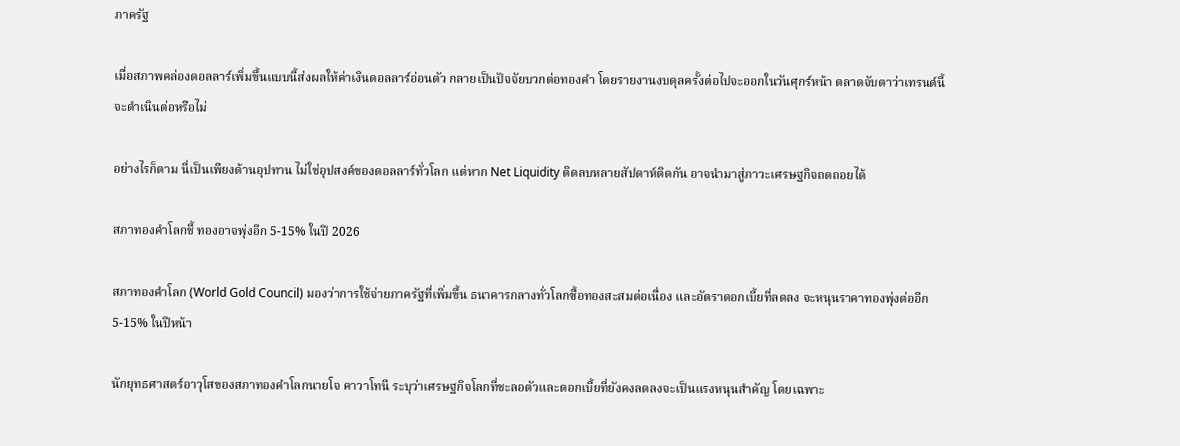ภาครัฐ

เมื่อสภาพคล่องดอลลาร์เพิ่มขึ้นแบบนี้ส่งผลให้ค่าเงินดอลลาร์อ่อนตัว กลายเป็นปัจจัยบวกต่อทองคำ โดยรายงานงบดุลครั้งต่อไปจะออกในวันศุกร์หน้า ตลาดจับตาว่าเทรนด์นี้จะดำเนินต่อหรือไม่

อย่างไรก็ตาม นี่เป็นเพียงด้านอุปทาน ไม่ใช่อุปสงค์ของดอลลาร์ทั่วโลก แต่หาก Net Liquidity ติดลบหลายสัปดาห์ติดกัน อาจนำมาสู่ภาวะเศรษฐกิจถดถอยได้

สภาทองคำโลกชี้ ทองอาจพุ่งอีก 5-15% ในปี 2026

สภาทองคำโลก (World Gold Council) มองว่าการใช้จ่ายภาครัฐที่เพิ่มขึ้น ธนาคารกลางทั่วโลกซื้อทองสะสมต่อเนื่อง และอัตราดอกเบี้ยที่ลดลง จะหนุนราคาทองพุ่งต่ออีก 5-15% ในปีหน้า

นักยุทธศาสตร์อาวุโสของสภาทองคำโลกนายโจ คาวาโทนี ระบุว่าเศรษฐกิจโลกที่ชะลอตัวและดอกเบี้ยที่ยังคงลดลงจะเป็นแรงหนุนสำคัญ โดยเฉพาะ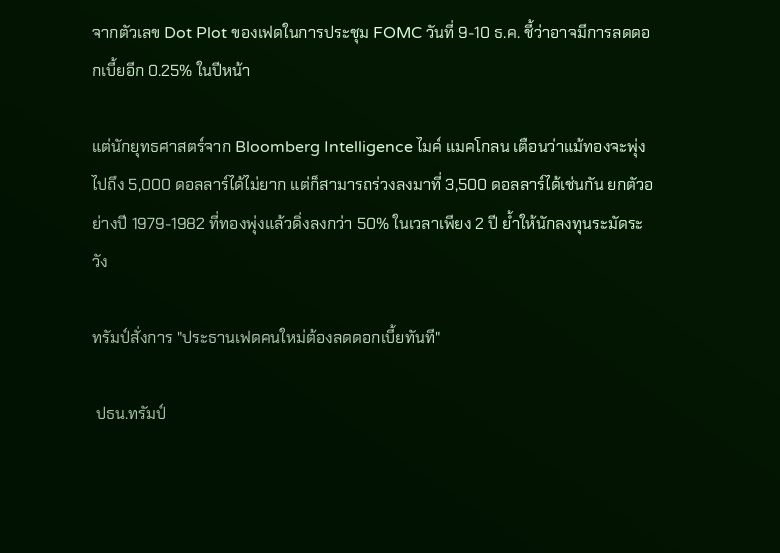จากตัวเลข Dot Plot ของเฟดในการประชุม FOMC วันที่ 9-10 ธ.ค. ชี้ว่าอาจมีการลดดอกเบี้ยอีก 0.25% ในปีหน้า

แต่นักยุทธศาสตร์จาก Bloomberg Intelligence ไมค์ แมคโกลน เตือนว่าแม้ทองจะพุ่งไปถึง 5,000 ดอลลาร์ได้ไม่ยาก แต่ก็สามารถร่วงลงมาที่ 3,500 ดอลลาร์ได้เช่นกัน ยกตัวอย่างปี 1979-1982 ที่ทองพุ่งแล้วดิ่งลงกว่า 50% ในเวลาเพียง 2 ปี ย้ำให้นักลงทุนระมัดระวัง

ทรัมป์สั่งการ "ประธานเฟดคนใหม่ต้องลดดอกเบี้ยทันที"

 ปธน.ทรัมป์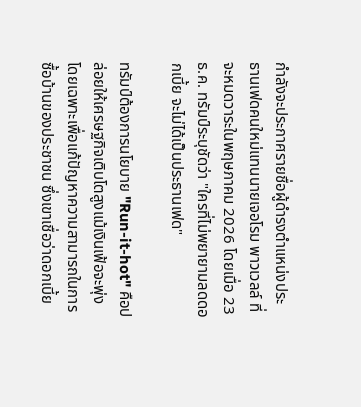กำลังจะประกาศรายชื่อผู้ดำรงตำแหน่งประธานเฟดคนใหม่แทนนายเจอโรม พาวเวลล์ ที่จะหมดวาระในพฤษภาคม 2026 โดยเมื่อ 23 ธ.ค. ทรัมป์ระบุชัดว่า "ใครที่ไม่พยายามลดดอกเบี้ย จะไม่ได้เป็นประธานเฟด"

ทรัมป์ต้องการนโยบาย "Run-it-hot" คือปล่อยให้เศรษฐกิจเติบโตสูงแม้เงินเฟ้อจะพุ่ง โดยเฉพาะเพื่อแก้ปัญหาความสามารถในการซื้อบ้านของประชาชน ซึ่งเขาเชื่อว่าดอกเบี้ย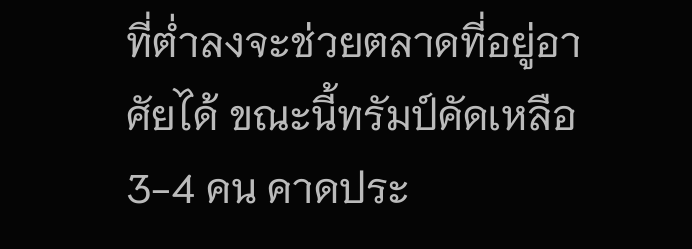ที่ต่ำลงจะช่วยตลาดที่อยู่อาศัยได้ ขณะนี้ทรัมป์คัดเหลือ 3-4 คน คาดประ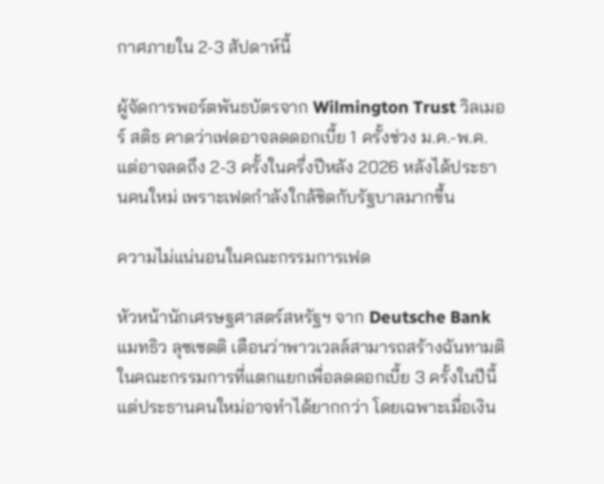กาศภายใน 2-3 สัปดาห์นี้

ผู้จัดการพอร์ตพันธบัตรจาก Wilmington Trust วิลเมอร์ สติธ คาดว่าเฟดอาจลดดอกเบี้ย 1 ครั้งช่วง ม.ค.-พ.ค. แต่อาจลดถึง 2-3 ครั้งในครึ่งปีหลัง 2026 หลังได้ประธานคนใหม่ เพราะเฟดกำลังใกล้ชิดกับรัฐบาลมากขึ้น

ความไม่แน่นอนในคณะกรรมการเฟด

หัวหน้านักเศรษฐศาสตร์สหรัฐฯ จาก Deutsche Bank แมทธิว ลุซเซตติ เตือนว่าพาวเวลล์สามารถสร้างฉันทามติในคณะกรรมการที่แตกแยกเพื่อลดดอกเบี้ย 3 ครั้งในปีนี้ แต่ประธานคนใหม่อาจทำได้ยากกว่า โดยเฉพาะเมื่อเงิน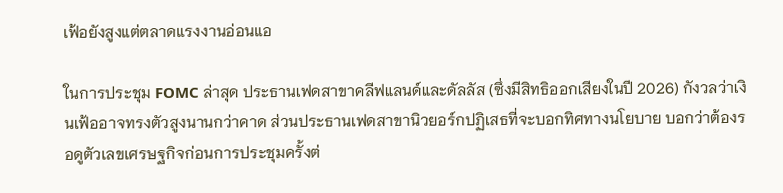เฟ้อยังสูงแต่ตลาดแรงงานอ่อนแอ

ในการประชุม FOMC ล่าสุด ประธานเฟดสาขาคลีฟแลนด์และดัลลัส (ซึ่งมีสิทธิออกเสียงในปี 2026) กังวลว่าเงินเฟ้ออาจทรงตัวสูงนานกว่าคาด ส่วนประธานเฟดสาขานิวยอร์กปฏิเสธที่จะบอกทิศทางนโยบาย บอกว่าต้องรอดูตัวเลขเศรษฐกิจก่อนการประชุมครั้งต่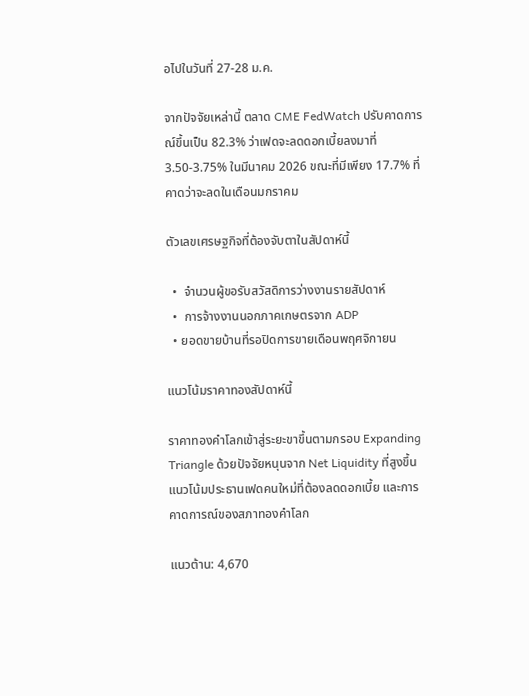อไปในวันที่ 27-28 ม.ค.

จากปัจจัยเหล่านี้ ตลาด CME FedWatch ปรับคาดการณ์ขึ้นเป็น 82.3% ว่าเฟดจะลดดอกเบี้ยลงมาที่ 3.50-3.75% ในมีนาคม 2026 ขณะที่มีเพียง 17.7% ที่คาดว่าจะลดในเดือนมกราคม

ตัวเลขเศรษฐกิจที่ต้องจับตาในสัปดาห์นี้

  •  จำนวนผู้ขอรับสวัสดิการว่างงานรายสัปดาห์
  •  การจ้างงานนอกภาคเกษตรจาก ADP
  • ยอดขายบ้านที่รอปิดการขายเดือนพฤศจิกายน

แนวโน้มราคาทองสัปดาห์นี้

ราคาทองคำโลกเข้าสู่ระยะขาขึ้นตามกรอบ Expanding Triangle ด้วยปัจจัยหนุนจาก Net Liquidity ที่สูงขึ้น แนวโน้มประธานเฟดคนใหม่ที่ต้องลดดอกเบี้ย และการคาดการณ์ของสภาทองคำโลก

แนวต้าน: 4,670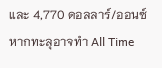และ 4,770 ดอลลาร์/ออนซ์ หากทะลุอาจทำ All Time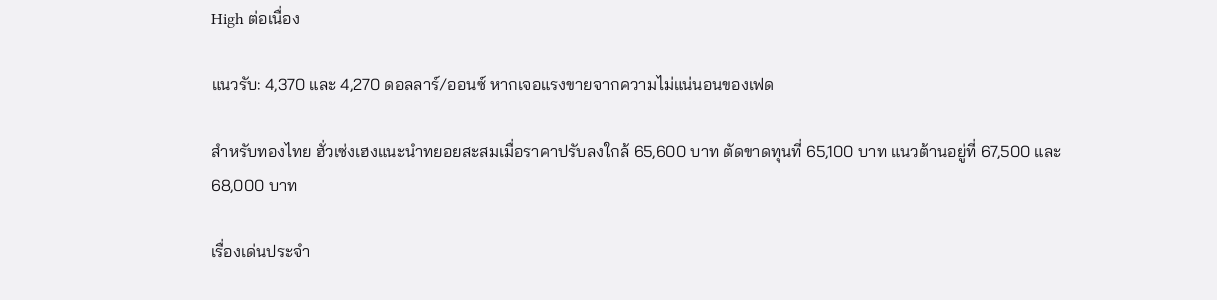High ต่อเนื่อง

แนวรับ: 4,370 และ 4,270 ดอลลาร์/ออนซ์ หากเจอแรงขายจากความไม่แน่นอนของเฟด

สำหรับทองไทย ฮั่วเซ่งเฮงแนะนำทยอยสะสมเมื่อราคาปรับลงใกล้ 65,600 บาท ตัดขาดทุนที่ 65,100 บาท แนวต้านอยู่ที่ 67,500 และ 68,000 บาท

เรื่องเด่นประจำ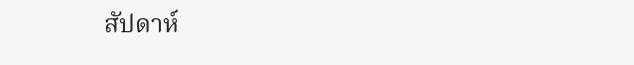สัปดาห์